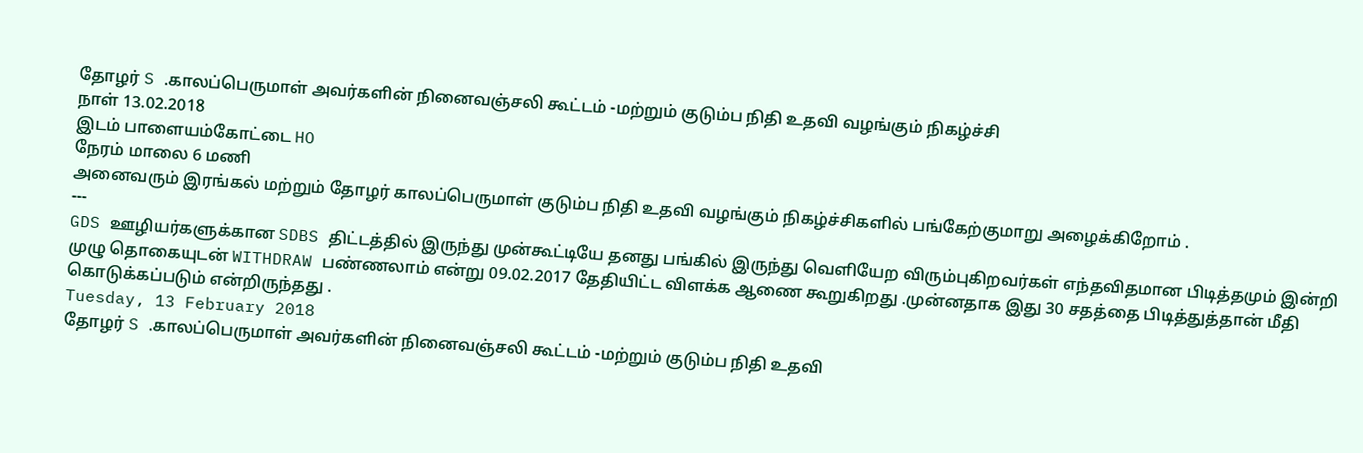தோழர் S .காலப்பெருமாள் அவர்களின் நினைவஞ்சலி கூட்டம் -மற்றும் குடும்ப நிதி உதவி வழங்கும் நிகழ்ச்சி
நாள் 13.02.2018
இடம் பாளையம்கோட்டை HO
நேரம் மாலை 6 மணி
அனைவரும் இரங்கல் மற்றும் தோழர் காலப்பெருமாள் குடும்ப நிதி உதவி வழங்கும் நிகழ்ச்சிகளில் பங்கேற்குமாறு அழைக்கிறோம் .
---
GDS ஊழியர்களுக்கான SDBS திட்டத்தில் இருந்து முன்கூட்டியே தனது பங்கில் இருந்து வெளியேற விரும்புகிறவர்கள் எந்தவிதமான பிடித்தமும் இன்றி முழு தொகையுடன் WITHDRAW பண்ணலாம் என்று 09.02.2017 தேதியிட்ட விளக்க ஆணை கூறுகிறது .முன்னதாக இது 30 சதத்தை பிடித்துத்தான் மீதி கொடுக்கப்படும் என்றிருந்தது .
Tuesday, 13 February 2018
தோழர் S .காலப்பெருமாள் அவர்களின் நினைவஞ்சலி கூட்டம் -மற்றும் குடும்ப நிதி உதவி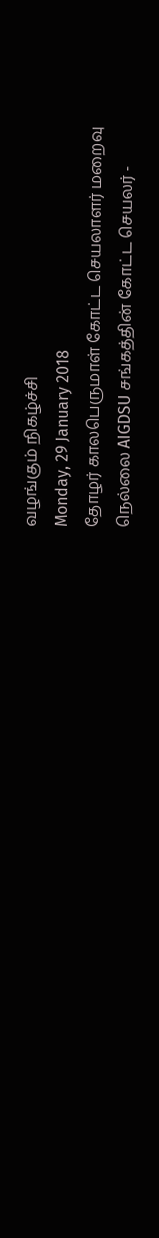வழங்கும் நிகழ்ச்சி
Monday, 29 January 2018
தோழர் காலபெருமாள் கோட்ட செயலாளர் மறைவு
நெல்லை AIGDSU சங்கத்தின் கோட்ட செயலர் -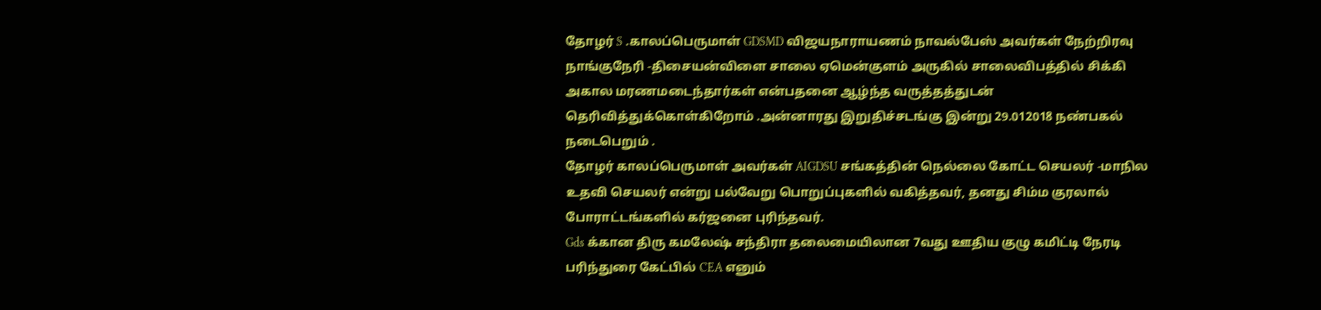தோழர் S .காலப்பெருமாள் GDSMD விஜயநாராயணம் நாவல்பேஸ் அவர்கள் நேற்றிரவு நாங்குநேரி -திசையன்விளை சாலை ஏமென்குளம் அருகில் சாலைவிபத்தில் சிக்கி அகால மரணமடைந்தார்கள் என்பதனை ஆழ்ந்த வருத்தத்துடன் தெரிவித்துக்கொள்கிறோம் .அன்னாரது இறுதிச்சடங்கு இன்று 29.012018 நண்பகல் நடைபெறும் .
தோழர் காலப்பெருமாள் அவர்கள் AIGDSU சங்கத்தின் நெல்லை கோட்ட செயலர் -மாநில உதவி செயலர் என்று பல்வேறு பொறுப்புகளில் வகித்தவர், தனது சிம்ம குரலால் போராட்டங்களில் கர்ஜனை புரிந்தவர்.
Gds க்கான திரு கமலேஷ் சந்திரா தலைமையிலான 7வது ஊதிய குழு கமிட்டி நேரடி பரிந்துரை கேட்பில் CEA எனும்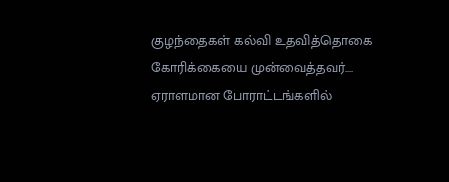குழந்தைகள் கல்வி உதவித்தொகை கோரிக்கையை முன்வைத்தவர்.... ஏராளமான போராட்டங்களில்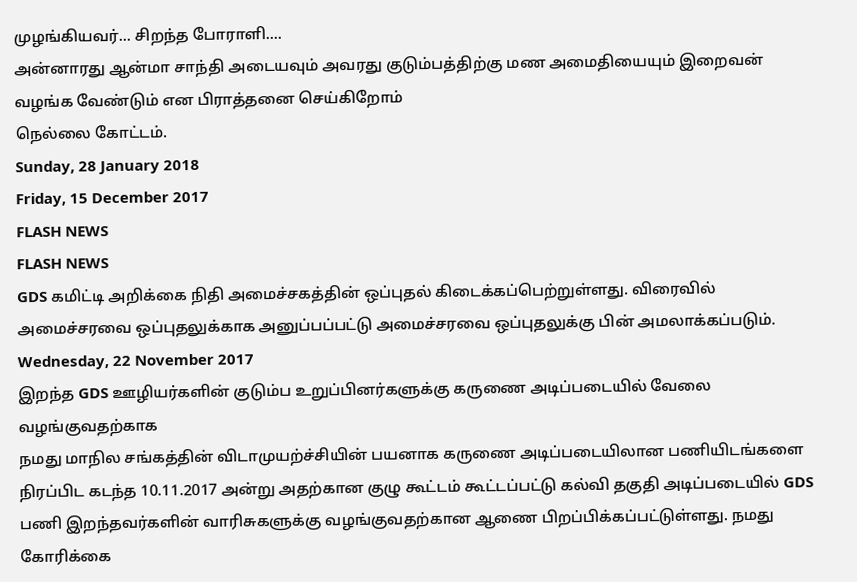முழங்கியவர்... சிறந்த போராளி....
அன்னாரது ஆன்மா சாந்தி அடையவும் அவரது குடும்பத்திற்கு மண அமைதியையும் இறைவன் வழங்க வேண்டும் என பிராத்தனை செய்கிறோம்
நெல்லை கோட்டம்.
Sunday, 28 January 2018
Friday, 15 December 2017
FLASH NEWS
FLASH NEWS
GDS கமிட்டி அறிக்கை நிதி அமைச்சகத்தின் ஒப்புதல் கிடைக்கப்பெற்றுள்ளது. விரைவில் அமைச்சரவை ஒப்புதலுக்காக அனுப்பப்பட்டு அமைச்சரவை ஒப்புதலுக்கு பின் அமலாக்கப்படும்.
Wednesday, 22 November 2017
இறந்த GDS ஊழியர்களின் குடும்ப உறுப்பினர்களுக்கு கருணை அடிப்படையில் வேலை வழங்குவதற்காக
நமது மாநில சங்கத்தின் விடாமுயற்ச்சியின் பயனாக கருணை அடிப்படையிலான பணியிடங்களை நிரப்பிட கடந்த 10.11.2017 அன்று அதற்கான குழு கூட்டம் கூட்டப்பட்டு கல்வி தகுதி அடிப்படையில் GDS பணி இறந்தவர்களின் வாரிசுகளுக்கு வழங்குவதற்கான ஆணை பிறப்பிக்கப்பட்டுள்ளது. நமது கோரிக்கை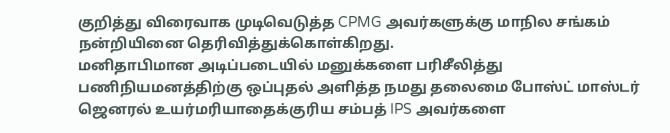குறித்து விரைவாக முடிவெடுத்த CPMG அவர்களுக்கு மாநில சங்கம் நன்றியினை தெரிவித்துக்கொள்கிறது.
மனிதாபிமான அடிப்படையில் மனுக்களை பரிசீலித்து பணிநியமனத்திற்கு ஒப்புதல் அளித்த நமது தலைமை போஸ்ட் மாஸ்டர் ஜெனரல் உயர்மரியாதைக்குரிய சம்பத் IPS அவர்களை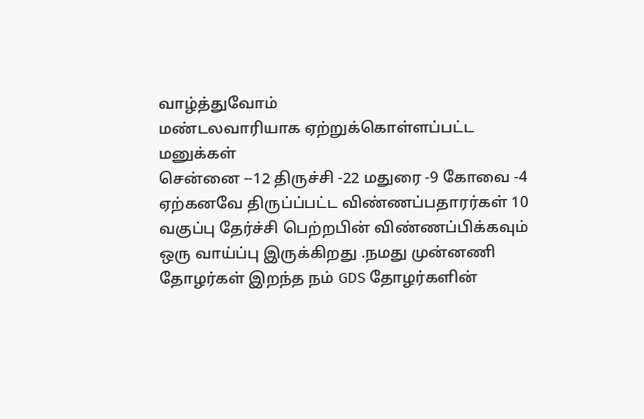வாழ்த்துவோம்
மண்டலவாரியாக ஏற்றுக்கொள்ளப்பட்ட மனுக்கள்
சென்னை --12 திருச்சி -22 மதுரை -9 கோவை -4
ஏற்கனவே திருப்ப்பட்ட விண்ணப்பதாரர்கள் 10 வகுப்பு தேர்ச்சி பெற்றபின் விண்ணப்பிக்கவும் ஒரு வாய்ப்பு இருக்கிறது .நமது முன்னணி தோழர்கள் இறந்த நம் GDS தோழர்களின்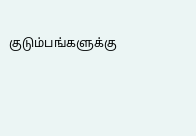குடும்பங்களுக்கு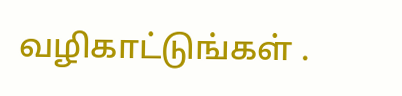வழிகாட்டுங்கள் .